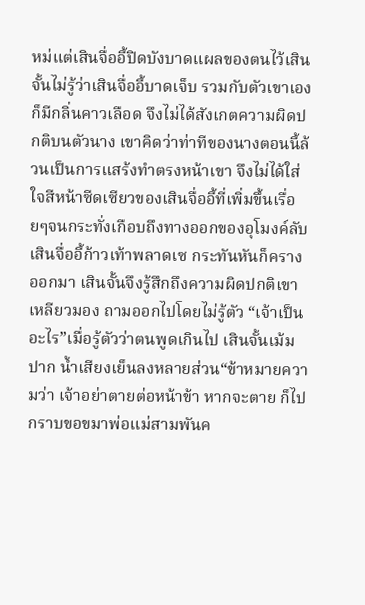หม่แต่เสินจื่ออี้ปิดบังบาดแผลของตนไว้เสินจั้นไม่รู้ว่าเสินจื่ออี้บาดเจ็บ รวมกับตัวเขาเองก็มีกลิ่นคาวเลือด จึงไม่ได้สังเกตความผิดปกติบนตัวนาง เขาคิดว่าท่าทีของนางตอนนี้ล้วนเป็นการแสร้งทำตรงหน้าเขา จึงไม่ได้ใส่ใจสีหน้าซีดเซียวของเสินจื่ออี้ที่เพิ่มขึ้นเรื่อยๆจนกระทั่งเกือบถึงทางออกของอุโมงค์ลับ เสินจื่ออี้ก้าวเท้าพลาดเซ กระทันหันก็ครางออกมา เสินจั้นจึงรู้สึกถึงความผิดปกติเขาเหลียวมอง ถามออกไปโดยไม่รู้ตัว “เจ้าเป็นอะไร”เมื่อรู้ตัวว่าตนพูดเกินไป เสินจั้นเม้มปาก น้ำเสียงเย็นลงหลายส่วน“ข้าหมายความว่า เจ้าอย่าตายต่อหน้าข้า หากจะตาย ก็ไปกราบขอขมาพ่อแม่สามพันค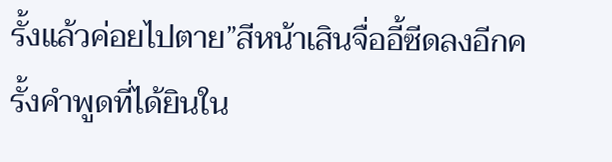รั้งแล้วค่อยไปตาย”สีหน้าเสินจื่ออี้ซีดลงอีกครั้งคำพูดที่ได้ยินใน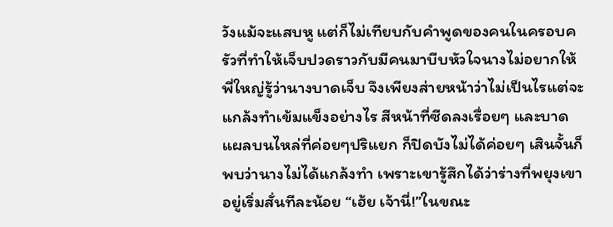วังแม้จะแสบหู แต่ก็ไม่เทียบกับคำพูดของคนในครอบครัวที่ทำให้เจ็บปวดราวกับมีคนมาบีบหัวใจนางไม่อยากให้พี่ใหญ่รู้ว่านางบาดเจ็บ จึงเพียงส่ายหน้าว่าไม่เป็นไรแต่จะแกล้งทำเข้มแข็งอย่างไร สีหน้าที่ซีดลงเรื่อยๆ และบาดแผลบนไหล่ที่ค่อยๆปริแยก ก็ปิดบังไม่ได้ค่อยๆ เสินจั้นก็พบว่านางไม่ได้แกล้งทำ เพราะเขารู้สึกได้ว่าร่างที่พยุงเขาอยู่เริ่มสั่นทีละน้อย “เฮ้ย เจ้านี่!”ในขณะ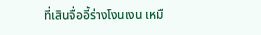ที่เสินจื่ออี้ร่างโงนเงน เหมื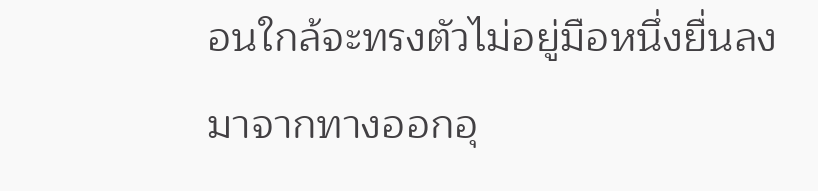อนใกล้จะทรงตัวไม่อยู่มือหนึ่งยื่นลงมาจากทางออกอุ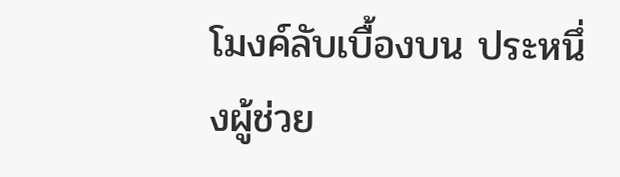โมงค์ลับเบื้องบน ประหนึ่งผู้ช่วย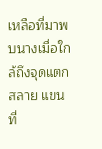เหลือที่มาพบนางเมื่อใกล้ถึงจุดแตกสลาย แขนที่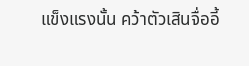แข็งแรงนั้น คว้าตัวเสินจื่ออี้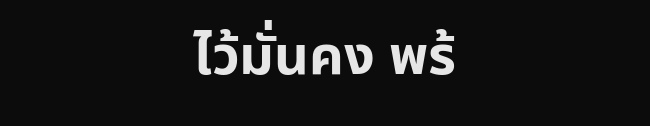ไว้มั่นคง พร้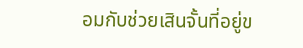อมกับช่วยเสินจั้นที่อยู่ข